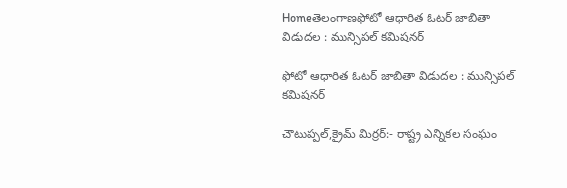Homeతెలంగాణఫోటో ఆధారిత ఓటర్ జాబితా విడుదల : మున్సిపల్ కమిషనర్

ఫోటో ఆధారిత ఓటర్ జాబితా విడుదల : మున్సిపల్ కమిషనర్

చౌటుప్పల్,క్రైమ్ మిర్రర్:- రాష్ట్ర ఎన్నికల సంఘం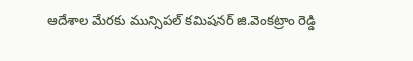ఆదేశాల మేరకు మున్సిపల్ కమిషనర్ జి.వెంకట్రాం రెడ్డి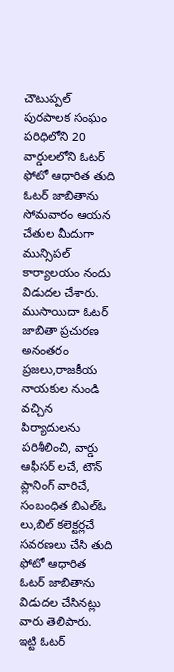చౌటుప్పల్ పురపాలక సంఘం పరిధిలోని 20 వార్డులలోని ఓటర్ ఫోటో ఆధారిత తుది ఓటర్ జాబితాను సోమవారం ఆయన చేతుల మీదుగా మున్సిపల్ కార్యాలయం నందు విడుదల చేశారు. ముసాయిదా ఓటర్ జాబితా ప్రచురణ అనంతరం ప్రజలు,రాజకీయ నాయకుల నుండి వచ్చిన పిర్యాదులను పరిశీలించి, వార్డు ఆఫీసర్ లచే, టౌన్ ప్లానింగ్ వారిచే, సంబంధిత బిఎల్ఓ లు,బిల్ కలెక్టర్లచే సవరణలు చేసి తుది ఫోటో ఆధారిత ఓటర్ జాబితాను విడుదల చేసినట్లు వారు తెలిపారు. ఇట్టి ఓటర్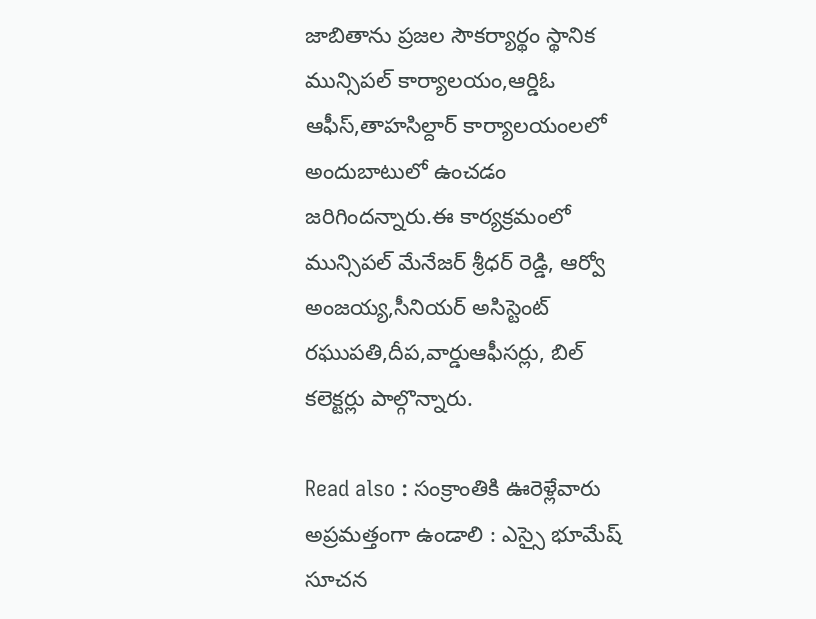జాబితాను ప్రజల సౌకర్యార్థం స్థానిక మున్సిపల్ కార్యాలయం,ఆర్డిఓ ఆఫీస్,తాహసిల్దార్ కార్యాలయంలలో అందుబాటులో ఉంచడం జరిగిందన్నారు.ఈ కార్యక్రమంలో మున్సిపల్ మేనేజర్ శ్రీధర్ రెడ్డి, ఆర్వో అంజయ్య,సీనియర్ అసిస్టెంట్ రఘుపతి,దీప,వార్డుఆఫీసర్లు, బిల్ కలెక్టర్లు పాల్గొన్నారు.

Read also : సంక్రాంతికి ఊరెళ్లేవారు అప్రమత్తంగా ఉండాలి : ఎస్సై భూమేష్ సూచన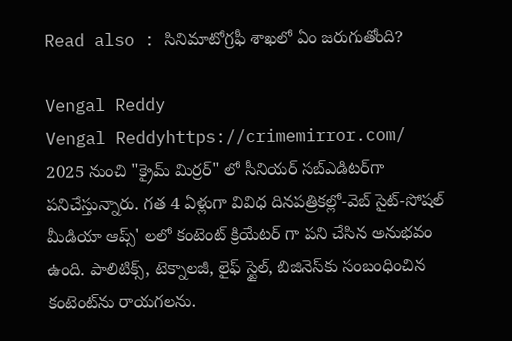Read also : సినిమాటోగ్రఫీ శాఖలో ఏం జరుగుతోంది?

Vengal Reddy
Vengal Reddyhttps://crimemirror.com/
2025 నుంచి "క్రైమ్ మిర్రర్" లో సీనియర్ సబ్‌ఎడిటర్‌గా పనిచేస్తున్నారు. గత 4 ఏళ్లుగా వివిధ దినపత్రికల్లో-వెబ్ సైట్-సోషల్ మీడియా ఆప్స్' లలో కంటెంట్ క్రియేటర్ గా పని చేసిన అనుభవం ఉంది. పాలిటిక్స్‌, టెక్నాలజీ, లైఫ్‌ స్టైల్‌, బిజినెస్‌కు సంబంధించిన కంటెంట్‌ను రాయగలను.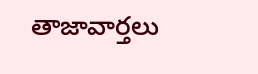తాజావార్తలు